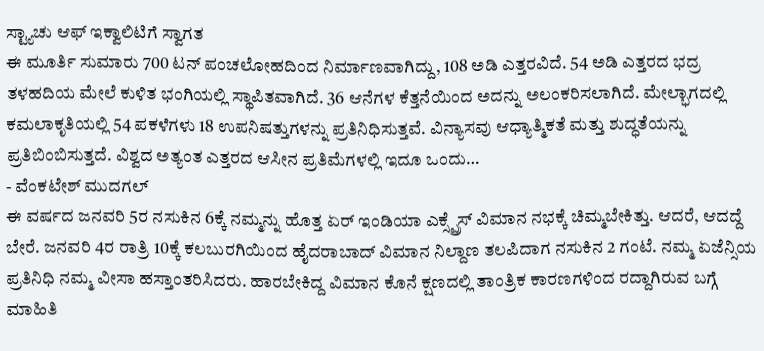ಸ್ಟ್ಯಾಚು ಆಫ್ ಇಕ್ವಾಲಿಟಿಗೆ ಸ್ವಾಗತ
ಈ ಮೂರ್ತಿ ಸುಮಾರು 700 ಟನ್ ಪಂಚಲೋಹದಿಂದ ನಿರ್ಮಾಣವಾಗಿದ್ದು, 108 ಅಡಿ ಎತ್ತರವಿದೆ. 54 ಅಡಿ ಎತ್ತರದ ಭದ್ರ ತಳಹದಿಯ ಮೇಲೆ ಕುಳಿತ ಭಂಗಿಯಲ್ಲಿ ಸ್ಥಾಪಿತವಾಗಿದೆ. 36 ಆನೆಗಳ ಕೆತ್ತನೆಯಿಂದ ಅದನ್ನು ಅಲಂಕರಿಸಲಾಗಿದೆ. ಮೇಲ್ಭಾಗದಲ್ಲಿ ಕಮಲಾಕೃತಿಯಲ್ಲಿ 54 ಪಕಳೆಗಳು 18 ಉಪನಿಷತ್ತುಗಳನ್ನು ಪ್ರತಿನಿಧಿಸುತ್ತವೆ. ವಿನ್ಯಾಸವು ಆಧ್ಯಾತ್ಮಿಕತೆ ಮತ್ತು ಶುದ್ಧತೆಯನ್ನು ಪ್ರತಿಬಿಂಬಿಸುತ್ತದೆ. ವಿಶ್ವದ ಅತ್ಯಂತ ಎತ್ತರದ ಆಸೀನ ಪ್ರತಿಮೆಗಳಲ್ಲಿ ಇದೂ ಒಂದು…
- ವೆಂಕಟೇಶ್ ಮುದಗಲ್
ಈ ವರ್ಷದ ಜನವರಿ 5ರ ನಸುಕಿನ 6ಕ್ಕೆ ನಮ್ಮನ್ನು ಹೊತ್ತ ಏರ್ ಇಂಡಿಯಾ ಎಕ್ಸ್ಪ್ರೆಸ್ ವಿಮಾನ ನಭಕ್ಕೆ ಚಿಮ್ಮಬೇಕಿತ್ತು. ಆದರೆ, ಆದದ್ದೆ ಬೇರೆ. ಜನವರಿ 4ರ ರಾತ್ರಿ 10ಕ್ಕೆ ಕಲಬುರಗಿಯಿಂದ ಹೈದರಾಬಾದ್ ವಿಮಾನ ನಿಲ್ದಾಣ ತಲಪಿದಾಗ ನಸುಕಿನ 2 ಗಂಟೆ. ನಮ್ಮ ಏಜೆನ್ಸಿಯ ಪ್ರತಿನಿಧಿ ನಮ್ಮ ವೀಸಾ ಹಸ್ತಾಂತರಿಸಿದರು. ಹಾರಬೇಕಿದ್ದ ವಿಮಾನ ಕೊನೆ ಕ್ಷಣದಲ್ಲಿ ತಾಂತ್ರಿಕ ಕಾರಣಗಳಿಂದ ರದ್ದಾಗಿರುವ ಬಗ್ಗೆ ಮಾಹಿತಿ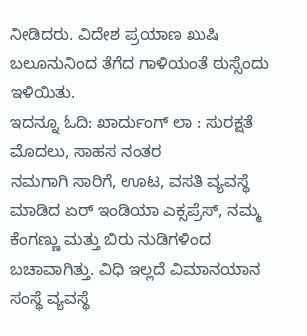ನೀಡಿದರು. ವಿದೇಶ ಪ್ರಯಾಣ ಖುಷಿ ಬಲೂನುನಿಂದ ತೆಗೆದ ಗಾಳಿಯಂತೆ ಠುಸ್ಸೆಂದು ಇಳಿಯಿತು.
ಇದನ್ನೂ ಓದಿ: ಖಾರ್ದುಂಗ್ ಲಾ : ಸುರಕ್ಷತೆ ಮೊದಲು, ಸಾಹಸ ನಂತರ
ನಮಗಾಗಿ ಸಾರಿಗೆ, ಊಟ, ವಸತಿ ವ್ಯವಸ್ಥೆ ಮಾಡಿದ ಏರ್ ಇಂಡಿಯಾ ಎಕ್ಸಪ್ರೆಸ್, ನಮ್ಮ ಕೆಂಗಣ್ಣು ಮತ್ತು ಬಿರು ನುಡಿಗಳಿಂದ ಬಚಾವಾಗಿತ್ತು. ವಿಧಿ ಇಲ್ಲದೆ ವಿಮಾನಯಾನ ಸಂಸ್ಥೆ ವ್ಯವಸ್ಥೆ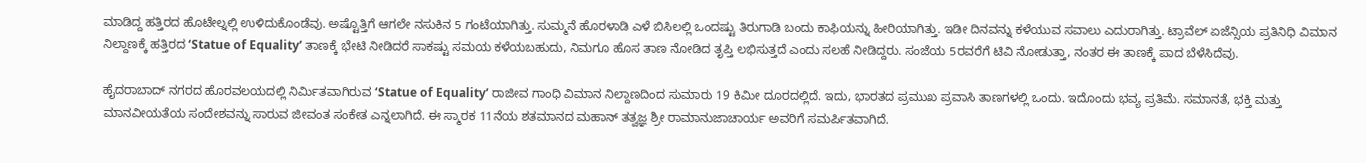ಮಾಡಿದ್ದ ಹತ್ತಿರದ ಹೊಟೇಲ್ನಲ್ಲಿ ಉಳಿದುಕೊಂಡೆವು. ಅಷ್ಟೊತ್ತಿಗೆ ಆಗಲೇ ನಸುಕಿನ 5 ಗಂಟೆಯಾಗಿತ್ತು. ಸುಮ್ಮನೆ ಹೊರಳಾಡಿ ಎಳೆ ಬಿಸಿಲಲ್ಲಿ ಒಂದಷ್ಟು ತಿರುಗಾಡಿ ಬಂದು ಕಾಫಿಯನ್ನು ಹೀರಿಯಾಗಿತ್ತು. ಇಡೀ ದಿನವನ್ನು ಕಳೆಯುವ ಸವಾಲು ಎದುರಾಗಿತ್ತು. ಟ್ರಾವೆಲ್ ಏಜೆನ್ಸಿಯ ಪ್ರತಿನಿಧಿ ವಿಮಾನ ನಿಲ್ದಾಣಕ್ಕೆ ಹತ್ತಿರದ ‘Statue of Equality’ ತಾಣಕ್ಕೆ ಭೇಟಿ ನೀಡಿದರೆ ಸಾಕಷ್ಟು ಸಮಯ ಕಳೆಯಬಹುದು, ನಿಮಗೂ ಹೊಸ ತಾಣ ನೋಡಿದ ತೃಪ್ತಿ ಲಭಿಸುತ್ತದೆ ಎಂದು ಸಲಹೆ ನೀಡಿದ್ದರು. ಸಂಜೆಯ 5ರವರೆಗೆ ಟಿವಿ ನೋಡುತ್ತಾ, ನಂತರ ಈ ತಾಣಕ್ಕೆ ಪಾದ ಬೆಳೆಸಿದೆವು.

ಹೈದರಾಬಾದ್ ನಗರದ ಹೊರವಲಯದಲ್ಲಿ ನಿರ್ಮಿತವಾಗಿರುವ ʻStatue of Equalityʼ ರಾಜೀವ ಗಾಂಧಿ ವಿಮಾನ ನಿಲ್ದಾಣದಿಂದ ಸುಮಾರು 19 ಕಿಮೀ ದೂರದಲ್ಲಿದೆ. ಇದು, ಭಾರತದ ಪ್ರಮುಖ ಪ್ರವಾಸಿ ತಾಣಗಳಲ್ಲಿ ಒಂದು. ಇದೊಂದು ಭವ್ಯ ಪ್ರತಿಮೆ. ಸಮಾನತೆ, ಭಕ್ತಿ ಮತ್ತು ಮಾನವೀಯತೆಯ ಸಂದೇಶವನ್ನು ಸಾರುವ ಜೀವಂತ ಸಂಕೇತ ಎನ್ನಲಾಗಿದೆ. ಈ ಸ್ಮಾರಕ 11ನೆಯ ಶತಮಾನದ ಮಹಾನ್ ತತ್ವಜ್ಞ ಶ್ರೀ ರಾಮಾನುಜಾಚಾರ್ಯ ಅವರಿಗೆ ಸಮರ್ಪಿತವಾಗಿದೆ.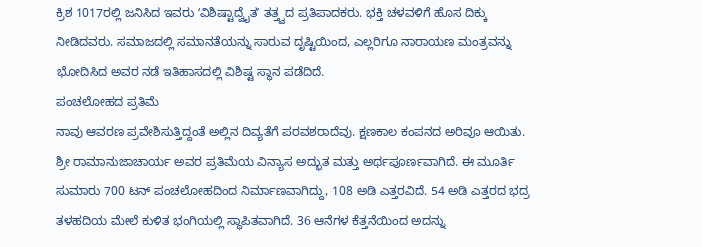ಕ್ರಿಶ 1017ರಲ್ಲಿ ಜನಿಸಿದ ಇವರು ʻವಿಶಿಷ್ಟಾದ್ವೈತʼ ತತ್ತ್ವದ ಪ್ರತಿಪಾದಕರು. ಭಕ್ತಿ ಚಳವಳಿಗೆ ಹೊಸ ದಿಕ್ಕು ನೀಡಿದವರು. ಸಮಾಜದಲ್ಲಿ ಸಮಾನತೆಯನ್ನು ಸಾರುವ ದೃಷ್ಟಿಯಿಂದ, ಎಲ್ಲರಿಗೂ ನಾರಾಯಣ ಮಂತ್ರವನ್ನು ಭೋದಿಸಿದ ಅವರ ನಡೆ ಇತಿಹಾಸದಲ್ಲಿ ವಿಶಿಷ್ಟ ಸ್ಥಾನ ಪಡೆದಿದೆ.
ಪಂಚಲೋಹದ ಪ್ರತಿಮೆ
ನಾವು ಆವರಣ ಪ್ರವೇಶಿಸುತ್ತಿದ್ದಂತೆ ಅಲ್ಲಿನ ದಿವ್ಯತೆಗೆ ಪರವಶರಾದೆವು. ಕ್ಷಣಕಾಲ ಕಂಪನದ ಅರಿವೂ ಆಯಿತು. ಶ್ರೀ ರಾಮಾನುಜಾಚಾರ್ಯ ಅವರ ಪ್ರತಿಮೆಯ ವಿನ್ಯಾಸ ಅದ್ಭುತ ಮತ್ತು ಅರ್ಥಪೂರ್ಣವಾಗಿದೆ. ಈ ಮೂರ್ತಿ ಸುಮಾರು 700 ಟನ್ ಪಂಚಲೋಹದಿಂದ ನಿರ್ಮಾಣವಾಗಿದ್ದು, 108 ಅಡಿ ಎತ್ತರವಿದೆ. 54 ಅಡಿ ಎತ್ತರದ ಭದ್ರ ತಳಹದಿಯ ಮೇಲೆ ಕುಳಿತ ಭಂಗಿಯಲ್ಲಿ ಸ್ಥಾಪಿತವಾಗಿದೆ. 36 ಆನೆಗಳ ಕೆತ್ತನೆಯಿಂದ ಅದನ್ನು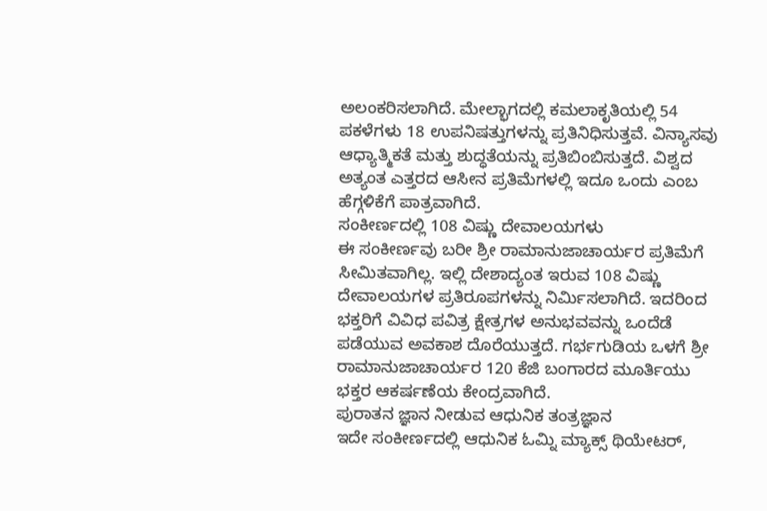ಅಲಂಕರಿಸಲಾಗಿದೆ. ಮೇಲ್ಭಾಗದಲ್ಲಿ ಕಮಲಾಕೃತಿಯಲ್ಲಿ 54 ಪಕಳೆಗಳು 18 ಉಪನಿಷತ್ತುಗಳನ್ನು ಪ್ರತಿನಿಧಿಸುತ್ತವೆ. ವಿನ್ಯಾಸವು ಆಧ್ಯಾತ್ಮಿಕತೆ ಮತ್ತು ಶುದ್ಧತೆಯನ್ನು ಪ್ರತಿಬಿಂಬಿಸುತ್ತದೆ. ವಿಶ್ವದ ಅತ್ಯಂತ ಎತ್ತರದ ಆಸೀನ ಪ್ರತಿಮೆಗಳಲ್ಲಿ ಇದೂ ಒಂದು ಎಂಬ ಹೆಗ್ಗಳಿಕೆಗೆ ಪಾತ್ರವಾಗಿದೆ.
ಸಂಕೀರ್ಣದಲ್ಲಿ 108 ವಿಷ್ಣು ದೇವಾಲಯಗಳು
ಈ ಸಂಕೀರ್ಣವು ಬರೀ ಶ್ರೀ ರಾಮಾನುಜಾಚಾರ್ಯರ ಪ್ರತಿಮೆಗೆ ಸೀಮಿತವಾಗಿಲ್ಲ. ಇಲ್ಲಿ ದೇಶಾದ್ಯಂತ ಇರುವ 108 ವಿಷ್ಣು ದೇವಾಲಯಗಳ ಪ್ರತಿರೂಪಗಳನ್ನು ನಿರ್ಮಿಸಲಾಗಿದೆ. ಇದರಿಂದ ಭಕ್ತರಿಗೆ ವಿವಿಧ ಪವಿತ್ರ ಕ್ಷೇತ್ರಗಳ ಅನುಭವವನ್ನು ಒಂದೆಡೆ ಪಡೆಯುವ ಅವಕಾಶ ದೊರೆಯುತ್ತದೆ. ಗರ್ಭಗುಡಿಯ ಒಳಗೆ ಶ್ರೀ ರಾಮಾನುಜಾಚಾರ್ಯರ 120 ಕೆಜಿ ಬಂಗಾರದ ಮೂರ್ತಿಯು ಭಕ್ತರ ಆಕರ್ಷಣೆಯ ಕೇಂದ್ರವಾಗಿದೆ.
ಪುರಾತನ ಜ್ಞಾನ ನೀಡುವ ಆಧುನಿಕ ತಂತ್ರಜ್ಞಾನ
ಇದೇ ಸಂಕೀರ್ಣದಲ್ಲಿ ಆಧುನಿಕ ಓಮ್ನಿ ಮ್ಯಾಕ್ಸ್ ಥಿಯೇಟರ್,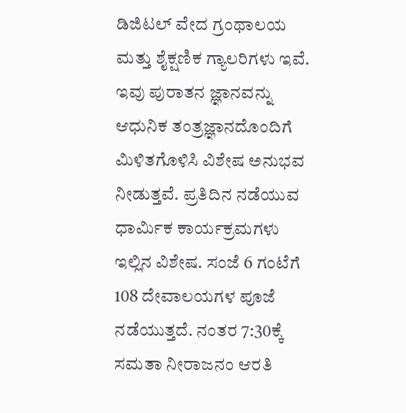ಡಿಜಿಟಲ್ ವೇದ ಗ್ರಂಥಾಲಯ ಮತ್ತು ಶೈಕ್ಷಣಿಕ ಗ್ಯಾಲರಿಗಳು ಇವೆ. ಇವು ಪುರಾತನ ಜ್ಞಾನವನ್ನು ಆಧುನಿಕ ತಂತ್ರಜ್ಞಾನದೊಂದಿಗೆ ಮಿಳಿತಗೊಳಿಸಿ ವಿಶೇಷ ಅನುಭವ ನೀಡುತ್ತವೆ. ಪ್ರತಿದಿನ ನಡೆಯುವ ಧಾರ್ಮಿಕ ಕಾರ್ಯಕ್ರಮಗಳು ಇಲ್ಲಿನ ವಿಶೇಷ. ಸಂಜೆ 6 ಗಂಟೆಗೆ 108 ದೇವಾಲಯಗಳ ಪೂಜೆ ನಡೆಯುತ್ತದೆ. ನಂತರ 7:30ಕ್ಕೆ ಸಮತಾ ನೀರಾಜನಂ ಆರತಿ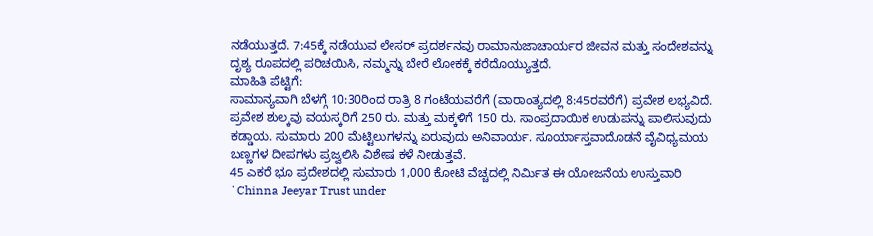ನಡೆಯುತ್ತದೆ. 7:45ಕ್ಕೆ ನಡೆಯುವ ಲೇಸರ್ ಪ್ರದರ್ಶನವು ರಾಮಾನುಜಾಚಾರ್ಯರ ಜೀವನ ಮತ್ತು ಸಂದೇಶವನ್ನು ದೃಶ್ಯ ರೂಪದಲ್ಲಿ ಪರಿಚಯಿಸಿ, ನಮ್ಮನ್ನು ಬೇರೆ ಲೋಕಕ್ಕೆ ಕರೆದೊಯ್ಯುತ್ತದೆ.
ಮಾಹಿತಿ ಪೆಟ್ಟಿಗೆ:
ಸಾಮಾನ್ಯವಾಗಿ ಬೆಳಗ್ಗೆ 10:30ರಿಂದ ರಾತ್ರಿ 8 ಗಂಟೆಯವರೆಗೆ (ವಾರಾಂತ್ಯದಲ್ಲಿ 8:45ರವರೆಗೆ) ಪ್ರವೇಶ ಲಭ್ಯವಿದೆ. ಪ್ರವೇಶ ಶುಲ್ಕವು ವಯಸ್ಕರಿಗೆ 250 ರು. ಮತ್ತು ಮಕ್ಕಳಿಗೆ 150 ರು. ಸಾಂಪ್ರದಾಯಿಕ ಉಡುಪನ್ನು ಪಾಲಿಸುವುದು ಕಡ್ಡಾಯ. ಸುಮಾರು 200 ಮೆಟ್ಟಿಲುಗಳನ್ನು ಏರುವುದು ಅನಿವಾರ್ಯ. ಸೂರ್ಯಾಸ್ತವಾದೊಡನೆ ವೈವಿಧ್ಯಮಯ ಬಣ್ಣಗಳ ದೀಪಗಳು ಪ್ರಜ್ವಲಿಸಿ ವಿಶೇಷ ಕಳೆ ನೀಡುತ್ತವೆ.
45 ಎಕರೆ ಭೂ ಪ್ರದೇಶದಲ್ಲಿ ಸುಮಾರು 1,000 ಕೋಟಿ ವೆಚ್ಚದಲ್ಲಿ ನಿರ್ಮಿತ ಈ ಯೋಜನೆಯ ಉಸ್ತುವಾರಿ ʻChinna Jeeyar Trust under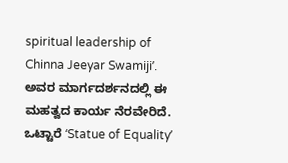spiritual leadership of Chinna Jeeyar Swamijiʼ. ಅವರ ಮಾರ್ಗದರ್ಶನದಲ್ಲಿ ಈ ಮಹತ್ವದ ಕಾರ್ಯ ನೆರವೇರಿದೆ. ಒಟ್ಟಾರೆ ʻStatue of Equalityʼ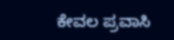ಕೇವಲ ಪ್ರವಾಸಿ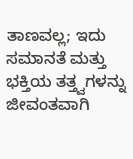ತಾಣವಲ್ಲ; ಇದು ಸಮಾನತೆ ಮತ್ತು ಭಕ್ತಿಯ ತತ್ತ್ವಗಳನ್ನು ಜೀವಂತವಾಗಿ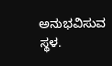ಅನುಭವಿಸುವ ಸ್ಥಳ.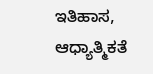ಇತಿಹಾಸ, ಆಧ್ಯಾತ್ಮಿಕತೆ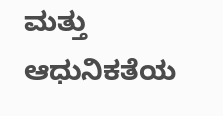ಮತ್ತು ಆಧುನಿಕತೆಯ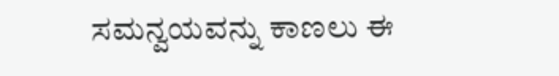ಸಮನ್ವಯವನ್ನು ಕಾಣಲು ಈ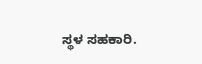ಸ್ಥಳ ಸಹಕಾರಿ.